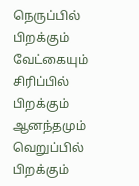நெருப்பில் பிறக்கும் வேட்கையும்
சிரிப்பில் பிறக்கும் ஆனந்தமும்
வெறுப்பில் பிறக்கும்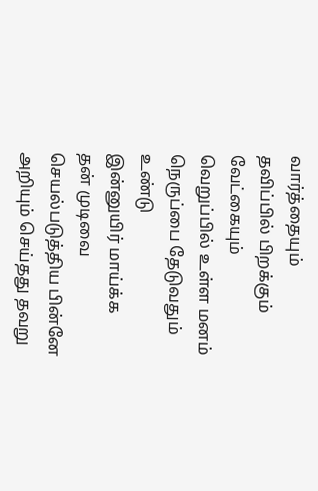வார்த்தையும்
தவிப்பில் பிறக்கும் வேட்கையும்
வெறுப்பில் உள்ள மனம்
நெருப்பை தேடுவதும் உண்டு
இன்னுயிர் மாய்க்க
தன் முடிவை செயல்படுத்திய பின்னே
அறியும் செய்தது தவறு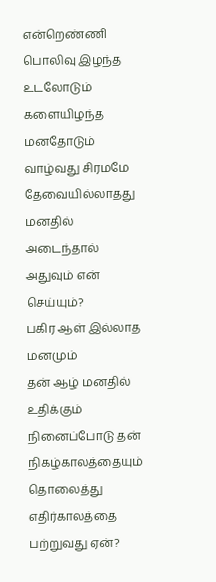என்றெண்ணி
பொலிவு இழந்த உடலோடும்
களையிழந்த மனதோடும்
வாழ்வது சிரமமே
தேவையில்லாதது மனதில் அடைந்தால்
அதுவும் என் செய்யும்?
பகிர ஆள் இல்லாத மனமும்
தன் ஆழ் மனதில் உதிக்கும் நினைப்போடு தன்
நிகழ்காலத்தையும் தொலைத்து
எதிர்காலத்தை பற்றுவது ஏன்?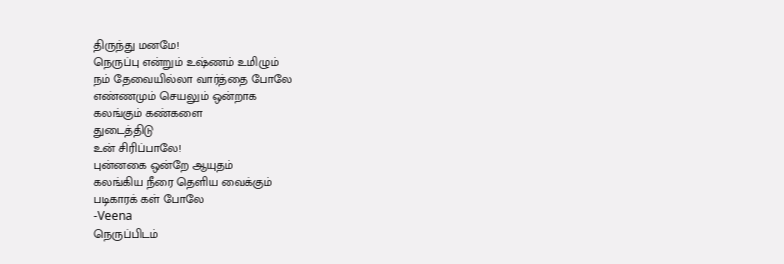திருந்து மனமே!
நெருப்பு என்றும் உஷ்ணம் உமிழும்
நம் தேவையில்லா வார்த்தை போலே
எண்ணமும் செயலும் ஒன்றாக
கலங்கும் கண்களை
துடைத்திடு
உன் சிரிப்பாலே!
புன்னகை ஒன்றே ஆயுதம்
கலங்கிய நீரை தெளிய வைக்கும்
படிகாரக் கள் போலே
-Veena
நெருப்பிடம்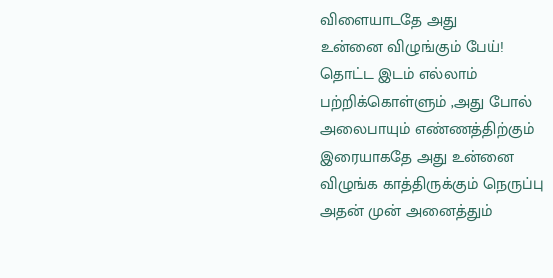விளையாடதே அது
உன்னை விழுங்கும் பேய்!
தொட்ட இடம் எல்லாம்
பற்றிக்கொள்ளும் ,அது போல்
அலைபாயும் எண்ணத்திற்கும்
இரையாகதே அது உன்னை
விழுங்க காத்திருக்கும் நெருப்பு
அதன் முன் அனைத்தும்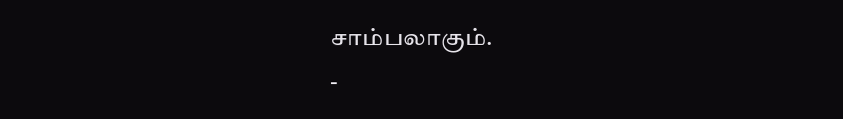சாம்பலாகும்.
-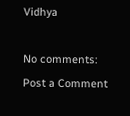Vidhya

No comments:
Post a Comment